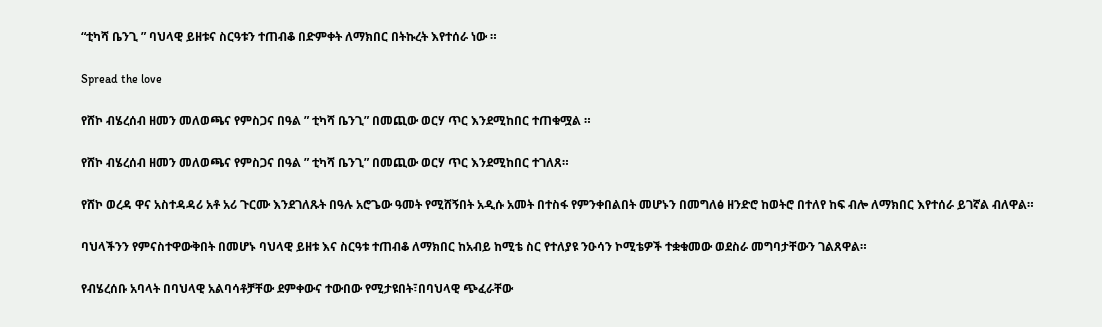“ቲካሻ ቤንጊ ” ባህላዊ ይዘቱና ስርዓቱን ተጠብቆ በድምቀት ለማክበር በትኩረት እየተሰራ ነው ።

Spread the love

የሸኮ ብሄረሰብ ዘመን መለወጫና የምስጋና በዓል ” ቲካሻ ቤንጊ” በመጪው ወርሃ ጥር እንደሚከበር ተጠቁሟል ።

የሸኮ ብሄረሰብ ዘመን መለወጫና የምስጋና በዓል ” ቲካሻ ቤንጊ” በመጪው ወርሃ ጥር እንደሚከበር ተገለጸ።

የሸኮ ወረዳ ዋና አስተዳዳሪ አቶ አሪ ጉርሙ እንደገለጹት በዓሉ አሮጌው ዓመት የሚሸኝበት አዲሱ አመት በተስፋ የምንቀበልበት መሆኑን በመግለፅ ዘንድሮ ከወትሮ በተለየ ከፍ ብሎ ለማክበር እየተሰራ ይገኛል ብለዋል።

ባህላችንን የምናስተዋውቅበት በመሆኑ ባህላዊ ይዘቱ እና ስርዓቱ ተጠብቆ ለማክበር ከአብይ ከሚቴ ስር የተለያዩ ንዑሳን ኮሚቴዎች ተቋቁመው ወደስራ መግባታቸውን ገልጸዋል።

የብሄረሰቡ አባላት በባህላዊ አልባሳቶቻቸው ደምቀውና ተውበው የሚታዩበት፣በባህላዊ ጭፈራቸው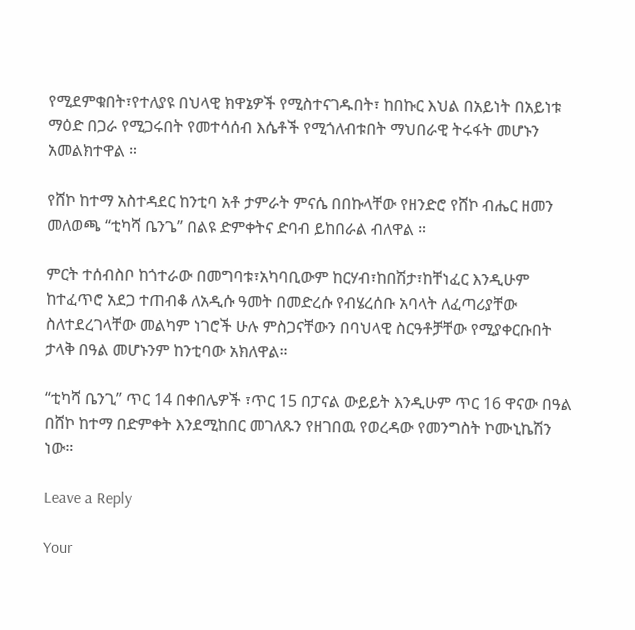የሚደምቁበት፣የተለያዩ በህላዊ ክዋኔዎች የሚስተናገዱበት፣ ከበኩር እህል በአይነት በአይነቱ ማዕድ በጋራ የሚጋሩበት የመተሳሰብ እሴቶች የሚጎለብቱበት ማህበራዊ ትሩፋት መሆኑን አመልክተዋል ።

የሸኮ ከተማ አስተዳደር ከንቲባ አቶ ታምራት ምናሴ በበኩላቸው የዘንድሮ የሸኮ ብሔር ዘመን መለወጫ “ቲካሻ ቤንጌ” በልዩ ድምቀትና ድባብ ይከበራል ብለዋል ።

ምርት ተሰብስቦ ከጎተራው በመግባቱ፣አካባቢውም ከርሃብ፣ከበሽታ፣ከቸነፈር እንዲሁም ከተፈጥሮ አደጋ ተጠብቆ ለአዲሱ ዓመት በመድረሱ የብሄረሰቡ አባላት ለፈጣሪያቸው ስለተደረገላቸው መልካም ነገሮች ሁሉ ምስጋናቸውን በባህላዊ ስርዓቶቻቸው የሚያቀርቡበት ታላቅ በዓል መሆኑንም ከንቲባው አክለዋል።

“ቲካሻ ቤንጊ” ጥር 14 በቀበሌዎች ፣ጥር 15 በፓናል ውይይት እንዲሁም ጥር 16 ዋናው በዓል በሸኮ ከተማ በድምቀት እንደሚከበር መገለጹን የዘገበዉ የወረዳው የመንግስት ኮሙኒኬሽን ነው።

Leave a Reply

Your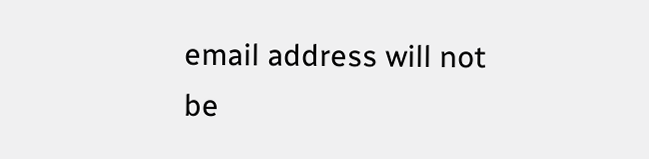email address will not be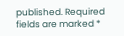published. Required fields are marked *